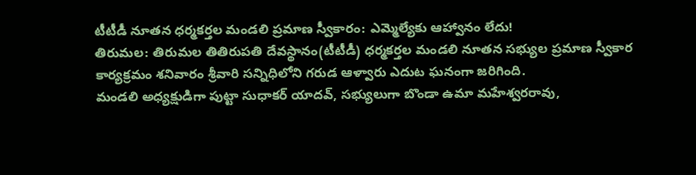టీటీడీ నూతన ధర్మకర్తల మండలి ప్రమాణ స్వీకారం: ఎమ్మెల్యేకు ఆహ్వానం లేదు!
తిరుమల: తిరుమల తితిరుపతి దేవస్థానం(టీటీడీ) ధర్మకర్తల మండలి నూతన సభ్యుల ప్రమాణ స్వీకార కార్యక్రమం శనివారం శ్రీవారి సన్నిధిలోని గరుడ ఆళ్వారు ఎదుట ఘనంగా జరిగింది.
మండలి అధ్యక్షుడిగా పుట్టా సుధాకర్ యాదవ్, సభ్యులుగా బొండా ఉమా మహేశ్వరరావు,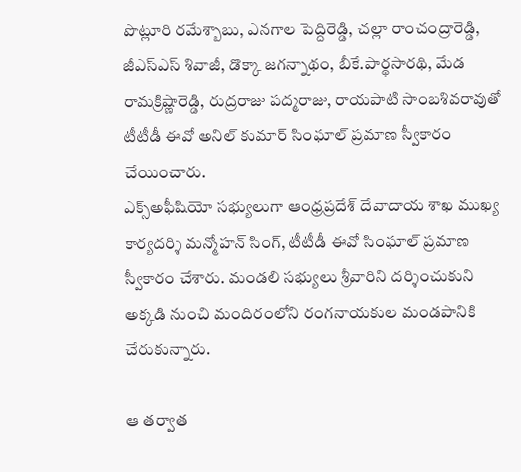పొట్లూరి రమేశ్బాబు, ఎనగాల పెద్దిరెడ్డి, చల్లా రాంచంద్రారెడ్డి, జీఎస్ఎస్ శివాజీ, డొక్కా జగన్నాథం, బీకే.పార్థసారథి, మేడ రామక్రిష్ణారెడ్డి, రుద్రరాజు పద్మరాజు, రాయపాటి సాంబశివరావుతో టీటీడీ ఈవో అనిల్ కుమార్ సింఘాల్ ప్రమాణ స్వీకారం చేయించారు.
ఎక్స్అఫీషియో సభ్యులుగా ఆంధ్రప్రదేశ్ దేవాదాయ శాఖ ముఖ్య కార్యదర్శి మన్మోహన్ సింగ్, టీటీడీ ఈవో సింఘాల్ ప్రమాణ స్వీకారం చేశారు. మండలి సభ్యులు శ్రీవారిని దర్శించుకుని అక్కడి నుంచి మందిరంలోని రంగనాయకుల మండపానికి చేరుకున్నారు.

ఆ తర్వాత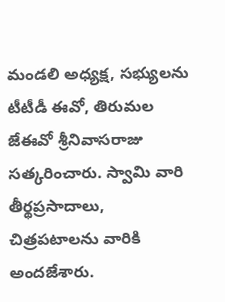మండలి అధ్యక్ష, సభ్యులను టీటీడీ ఈవో, తిరుమల జేఈవో శ్రీనివాసరాజు సత్కరించారు. స్వామి వారి తీర్థప్రసాదాలు, చిత్రపటాలను వారికి అందజేశారు.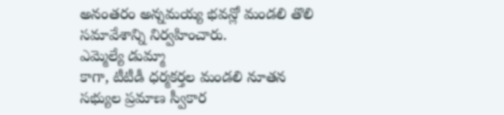అనంతరం అన్నమయ్య భవన్లో మండలి తొలి సమావేశాన్ని నిర్వహించారు.
ఎమ్మెల్యే డుమ్మా
కాగా, టీటీడీ ధర్మకర్తల మండలి నూతన సభ్యుల ప్రమాణ స్వీకార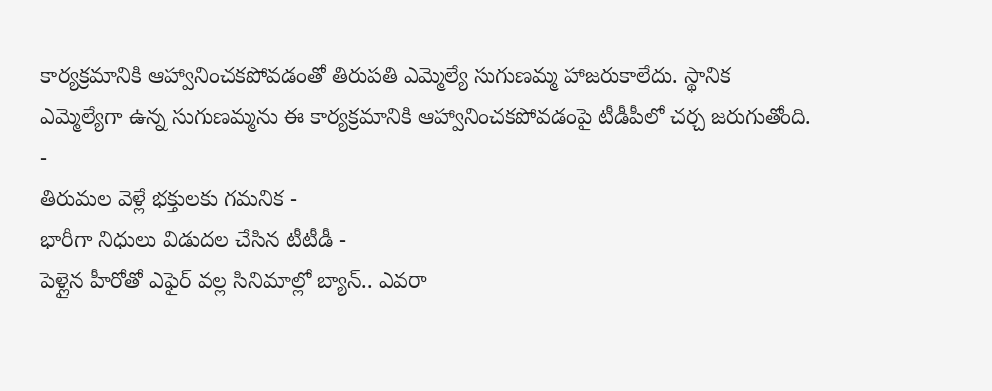కార్యక్రమానికి ఆహ్వానించకపోవడంతో తిరుపతి ఎమ్మెల్యే సుగుణమ్మ హాజరుకాలేదు. స్థానిక ఎమ్మెల్యేగా ఉన్న సుగుణమ్మను ఈ కార్యక్రమానికి ఆహ్వానించకపోవడంపై టీడీపీలో చర్చ జరుగుతోంది.
-
తిరుమల వెళ్లే భక్తులకు గమనిక -
భారీగా నిధులు విడుదల చేసిన టీటీడీ -
పెళ్లైన హీరోతో ఎఫైర్ వల్ల సినిమాల్లో బ్యాన్.. ఎవరా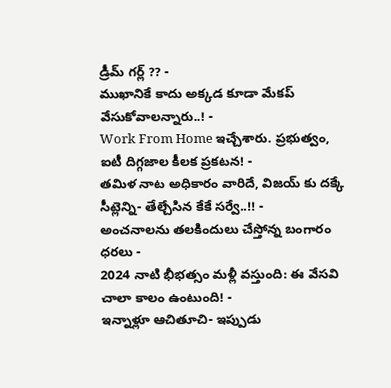డ్రీమ్ గర్ల్ ?? -
ముఖానికే కాదు అక్కడ కూడా మేకప్ వేసుకోవాలన్నారు..! -
Work From Home ఇచ్చేశారు. ప్రభుత్వం, ఐటీ దిగ్గజాల కీలక ప్రకటన! -
తమిళ నాట అధికారం వారిదే, విజయ్ కు దక్కే సీట్లెన్ని- తేల్చేసిన కేకే సర్వే..!! -
అంచనాలను తలకిందులు చేస్తోన్న బంగారం ధరలు -
2024 నాటి భీభత్సం మళ్లీ వస్తుంది: ఈ వేసవి చాలా కాలం ఉంటుంది! -
ఇన్నాళ్లూ ఆచితూచి- ఇప్పుడు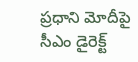ప్రధాని మోదీపై సీఎం డైరెక్ట్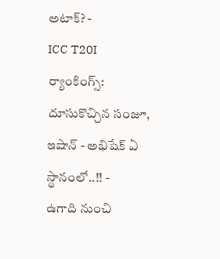అటాక్? -
ICC T20I ర్యాంకింగ్స్: దూసుకొచ్చిన సంజూ, ఇషాన్ - అభిషేక్ ఏ స్థానంలో..!! -
ఉగాది నుంచి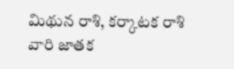మిథున రాశి, కర్కాటక రాశి వారి జాతక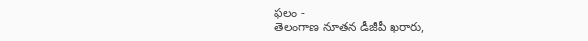ఫలం -
తెలంగాణ నూతన డీజీపీ ఖరారు,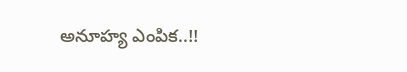అనూహ్య ఎంపిక..!!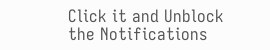Click it and Unblock the Notifications